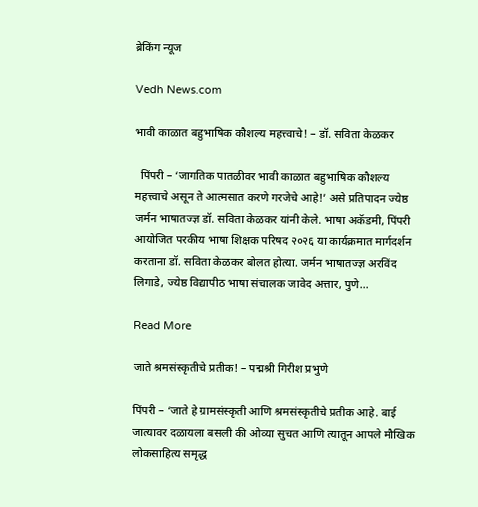ब्रेकिंग न्यूज

Vedh News.com

भावी काळात बहुभाषिक कौशल्य महत्त्वाचे! – डॉ. सविता केळकर

  पिंपरी – ‘जागतिक पातळीवर भावी काळात बहुभाषिक कौशल्य महत्त्वाचे असून ते आत्मसात करणे गरजेचे आहे!’ असे प्रतिपादन ज्येष्ठ जर्मन भाषातज्ज्ञ डॉ. सविता केळकर यांनी केले. भाषा अकॅडमी, पिंपरी आयोजित परकीय भाषा शिक्षक परिषद २०२६ या कार्यक्रमात मार्गदर्शन करताना डॉ. सविता केळकर बोलत होत्या. जर्मन भाषातज्ज्ञ अरविंद लिगाडे, ज्येष्ठ विद्यापीठ भाषा संचालक जावेद अत्तार, पुणे…

Read More

जाते श्रमसंस्कृतीचे प्रतीक! – पद्मश्री गिरीश प्रभुणे

पिंपरी – ‘जाते हे ग्रामसंस्कृती आणि श्रमसंस्कृतीचे प्रतीक आहे. बाई जात्यावर दळायला बसली की ओव्या सुचत आणि त्यातून आपले मौखिक लोकसाहित्य समृद्ध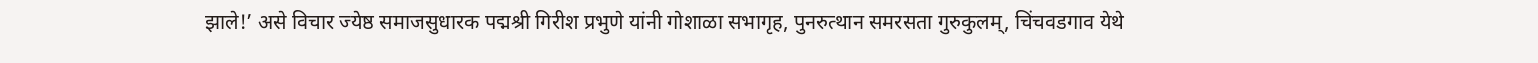झाले!’ असे विचार ज्येष्ठ समाजसुधारक पद्मश्री गिरीश प्रभुणे यांनी गोशाळा सभागृह, पुनरुत्थान समरसता गुरुकुलम्, चिंचवडगाव येथे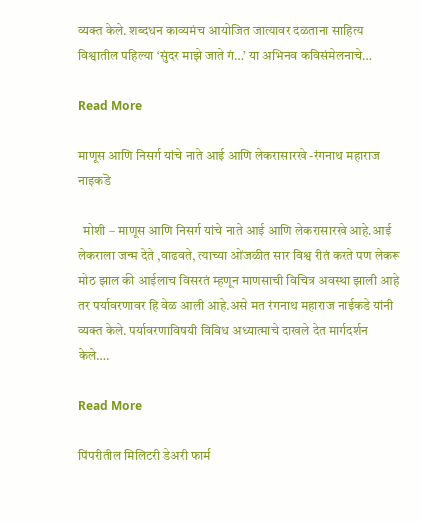व्यक्त केले. शब्दधन काव्यमंच आयोजित जात्यावर दळताना साहित्य विश्वातील पहिल्या ‘सुंदर माझे जाते गं…’ या अभिनव कविसंमेलनाचे…

Read More

माणूस आणि निसर्ग यांचे नाते आई आणि लेकरासारखे -रंगनाथ महाराज नाइकडॆ

  मोशी – माणूस आणि निसर्ग यांचे नाते आई आणि लेकरासारखे आहे.आई लेकराला जन्म देते ,वाढवते, त्याच्या ओंजळीत सार विश्व रीतं करते पण लेकरू मोठ झाल की आईलाच विसरतं म्हणून माणसाची विचित्र अवस्था झाली आहे तर पर्यावरणावर हि वेळ आली आहे.असे मत रंगनाथ महाराज नाईकडे यांनी व्यक्त केले. पर्यावरणाविषयी विविध अध्यात्माचे दाखले देत मार्गदर्शन केले….

Read More

पिंपरीतील मिलिटरी डेअरी फार्म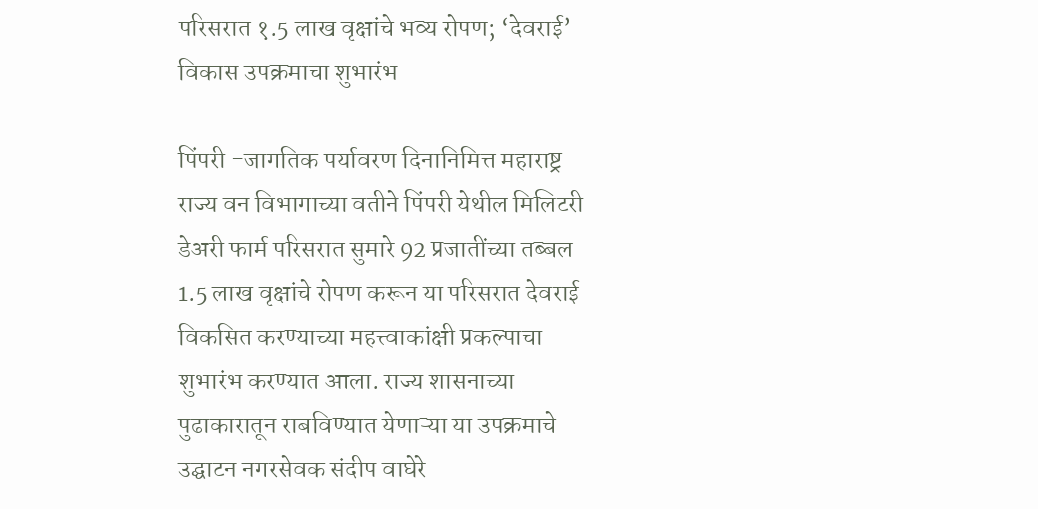परिसरात १.5 लाख वृक्षांचे भव्य रोपण; ‘देवराई’ विकास उपक्रमाचा शुभारंभ

पिंपरी -जागतिक पर्यावरण दिनानिमित्त महाराष्ट्र राज्य वन विभागाच्या वतीने पिंपरी येथील मिलिटरी डेअरी फार्म परिसरात सुमारे 92 प्रजातींच्या तब्बल 1.5 लाख वृक्षांचे रोपण करून या परिसरात देवराई विकसित करण्याच्या महत्त्वाकांक्षी प्रकल्पाचा शुभारंभ करण्यात आला. राज्य शासनाच्या पुढाकारातून राबविण्यात येणाऱ्या या उपक्रमाचे उद्घाटन नगरसेवक संदीप वाघेरे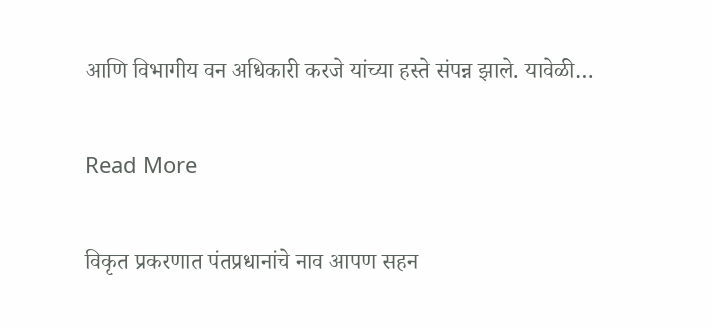आणि विभागीय वन अधिकारी करजे यांच्या हस्ते संपन्न झाले. यावेळी…

Read More

विकृत प्रकरणात पंतप्रधानांचे नाव आपण सहन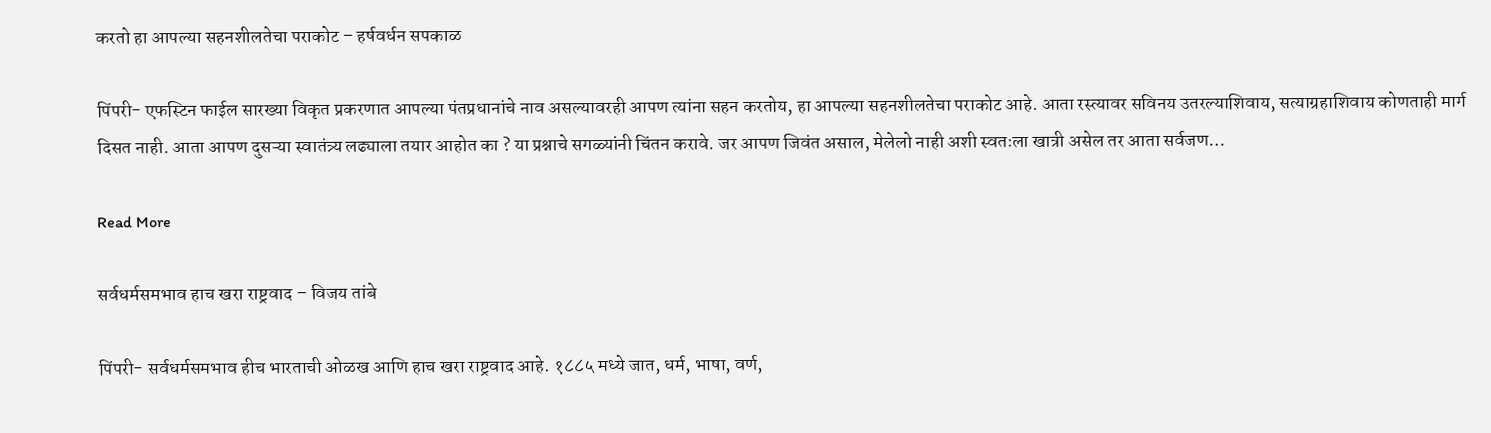करतो हा आपल्या सहनशीलतेचा पराकोट – हर्षवर्धन सपकाळ

पिंपरी- एफस्टिन फाईल सारख्या विकृत प्रकरणात आपल्या पंतप्रधानांचे नाव असल्यावरही आपण त्यांना सहन करतोय, हा आपल्या सहनशीलतेचा पराकोट आहे. आता रस्त्यावर सविनय उतरल्याशिवाय, सत्याग्रहाशिवाय कोणताही मार्ग दिसत नाही. आता आपण दुसऱ्या स्वातंत्र्य लढ्याला तयार आहोत का ? या प्रश्नाचे सगळ्यांनी चिंतन करावे. जर आपण जिवंत असाल, मेलेलो नाही अशी स्वतःला खात्री असेल तर आता सर्वजण…

Read More

सर्वधर्मसमभाव हाच खरा राष्ट्रवाद – विजय तांबे

पिंपरी- सर्वधर्मसमभाव हीच भारताची ओळख आणि हाच खरा राष्ट्रवाद आहे. १८८५ मध्ये जात, धर्म, भाषा, वर्ण,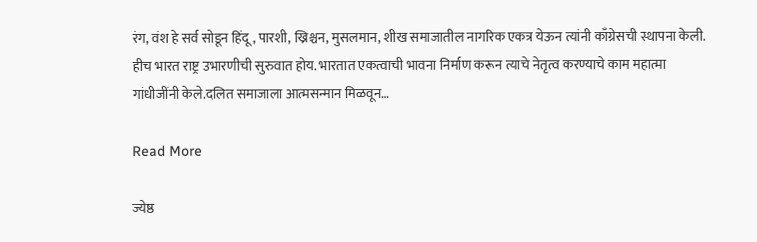रंग, वंश हे सर्व सोडून हिंदू, पारशी, ख्रिश्चन, मुसलमान, शीख समाजातील नागरिक एकत्र येऊन त्यांनी काँग्रेसची स्थापना केली. हीच भारत राष्ट्र उभारणीची सुरुवात होय. भारतात एकत्वाची भावना निर्माण करून त्याचे नेतृत्व करण्याचे काम महात्मा गांधीजींनी केले.दलित समाजाला आत्मसन्मान मिळवून…

Read More

ज्येष्ठ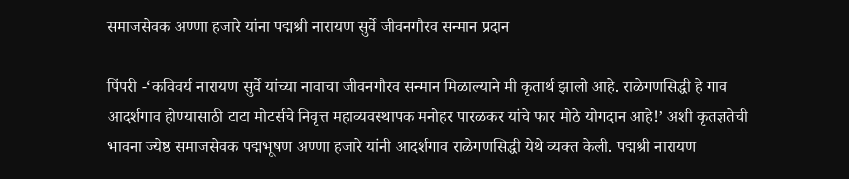समाजसेवक अण्णा हजारे यांना पद्मश्री नारायण सुर्वे जीवनगौरव सन्मान प्रदान

पिंपरी -‘कविवर्य नारायण सुर्वे यांच्या नावाचा जीवनगौरव सन्मान मिळाल्याने मी कृतार्थ झालो आहे. राळेगणसिद्धी हे गाव आदर्शगाव होण्यासाठी टाटा मोटर्सचे निवृत्त महाव्यवस्थापक मनोहर पारळकर यांचे फार मोठे योगदान आहे!’ अशी कृतज्ञतेची भावना ज्येष्ठ समाजसेवक पद्मभूषण अण्णा हजारे यांनी आदर्शगाव राळेगणसिद्धी येथे व्यक्त केली. पद्मश्री नारायण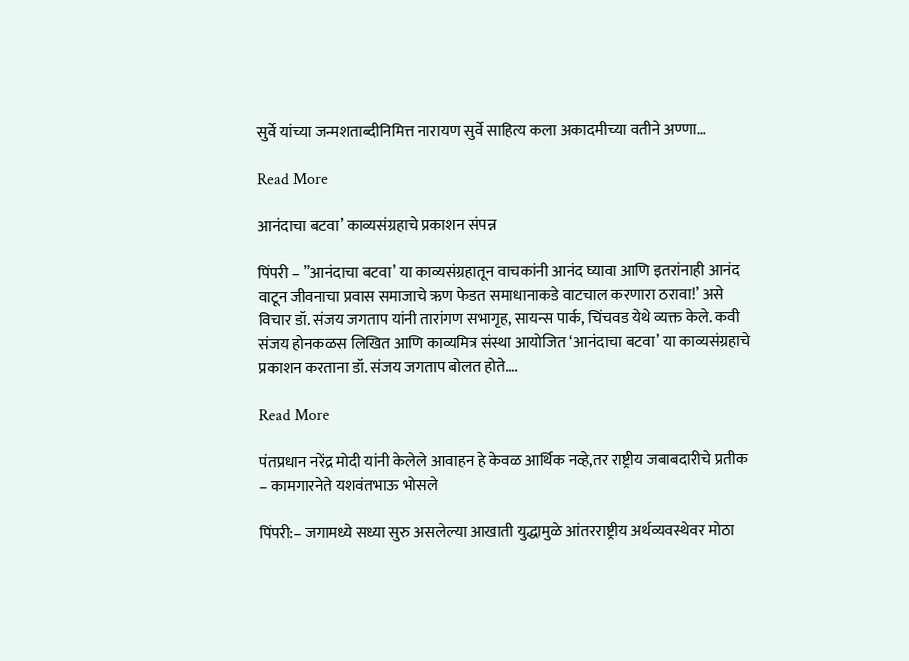सुर्वे यांच्या जन्मशताब्दीनिमित्त नारायण सुर्वे साहित्य कला अकादमीच्या वतीने अण्णा…

Read More

आनंदाचा बटवा’ काव्यसंग्रहाचे प्रकाशन संपन्न

पिंपरी – ”आनंदाचा बटवा’ या काव्यसंग्रहातून वाचकांनी आनंद घ्यावा आणि इतरांनाही आनंद वाटून जीवनाचा प्रवास समाजाचे ऋण फेडत समाधानाकडे वाटचाल करणारा ठरावा!’ असे विचार डॉ. संजय जगताप यांनी तारांगण सभागृह, सायन्स पार्क, चिंचवड येथे व्यक्त केले. कवी संजय होनकळस लिखित आणि काव्यमित्र संस्था आयोजित ‘आनंदाचा बटवा’ या काव्यसंग्रहाचे प्रकाशन करताना डॉ. संजय जगताप बोलत होते….

Read More

पंतप्रधान नरेंद्र मोदी यांनी केलेले आवाहन हे केवळ आर्थिक नव्हे,तर राष्ट्रीय जबाबदारीचे प्रतीक – कामगारनेते यशवंतभाऊ भोसले

पिंपरी:– जगामध्ये सध्या सुरु असलेल्या आखाती युद्धामुळे आंतरराष्ट्रीय अर्थव्यवस्थेवर मोठा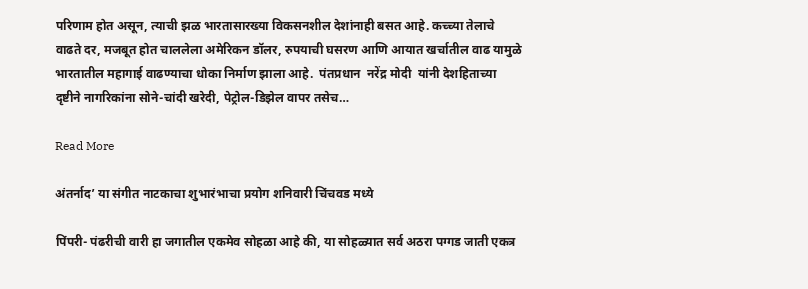परिणाम होत असून, त्याची झळ भारतासारख्या विकसनशील देशांनाही बसत आहे. कच्च्या तेलाचे वाढते दर, मजबूत होत चाललेला अमेरिकन डॉलर, रुपयाची घसरण आणि आयात खर्चातील वाढ यामुळे भारतातील महागाई वाढण्याचा धोका निर्माण झाला आहे.  पंतप्रधान  नरेंद्र मोदी  यांनी देशहिताच्या दृष्टीने नागरिकांना सोने-चांदी खरेदी, पेट्रोल-डिझेल वापर तसेच…

Read More

अंतर्नाद’ या संगीत नाटकाचा शुभारंभाचा प्रयोग शनिवारी चिंचवड मध्ये

पिंपरी- पंढरीची वारी हा जगातील एकमेव सोहळा आहे की, या सोहळ्यात सर्व अठरा पग्गड जाती एकत्र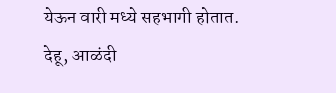येऊन वारी मध्ये सहभागी होतात. देहू, आळंदी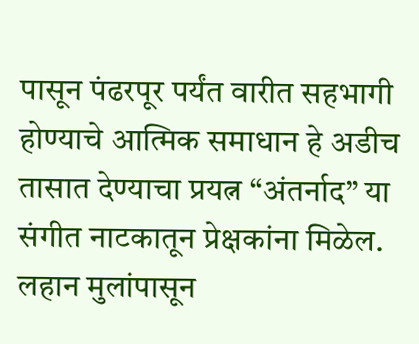पासून पंढरपूर पर्यंत वारीत सहभागी होण्याचे आत्मिक समाधान हे अडीच तासात देण्याचा प्रयत्न “अंतर्नाद” या संगीत नाटकातून प्रेक्षकांना मिळेल. लहान मुलांपासून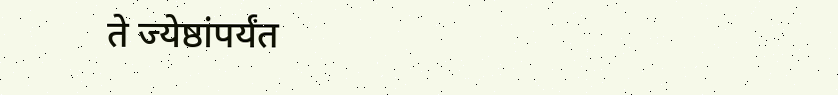ते ज्येष्ठांपर्यंत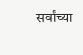सर्वांच्या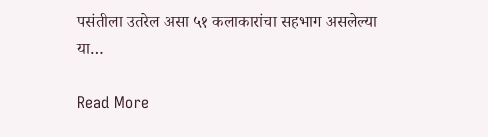पसंतीला उतरेल असा ५१ कलाकारांचा सहभाग असलेल्या या…

Read More